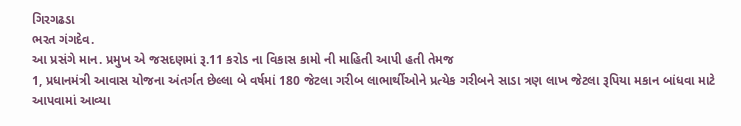ગિરગઢડા
ભરત ગંગદેવ.
આ પ્રસંગે માન. પ્રમુખ એ જસદણમાં રૂ.11 કરોડ ના વિકાસ કામો ની માહિતી આપી હતી તેમજ
1, પ્રધાનમંત્રી આવાસ યોજના અંતર્ગત છેલ્લા બે વર્ષમાં 180 જેટલા ગરીબ લાભાર્થીઓને પ્રત્યેક ગરીબને સાડા ત્રણ લાખ જેટલા રૂપિયા મકાન બાંધવા માટે આપવામાં આવ્યા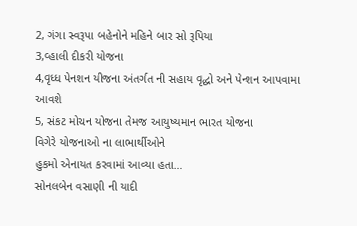2, ગંગા સ્વરૂપા બહેનોને મહિને બાર સો રૂપિયા
3,વ્હાલી દીકરી યોજના
4,વૃધ્ધ પેનશન યીજના અંતર્ગત ની સહાય વૃદ્ધો અને પેન્શન આપવામા આવશે
5, સંકટ મોચન યોજના તેમજ આયુષ્યમાન ભારત યોજના
વિગેરે યોજનાઓ ના લાભાર્થીઓને
હુકમો એનાયત કરવામાં આવ્યા હતા…
સોનલબેન વસાણી ની યાદી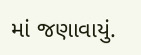માં જણાવાયું.